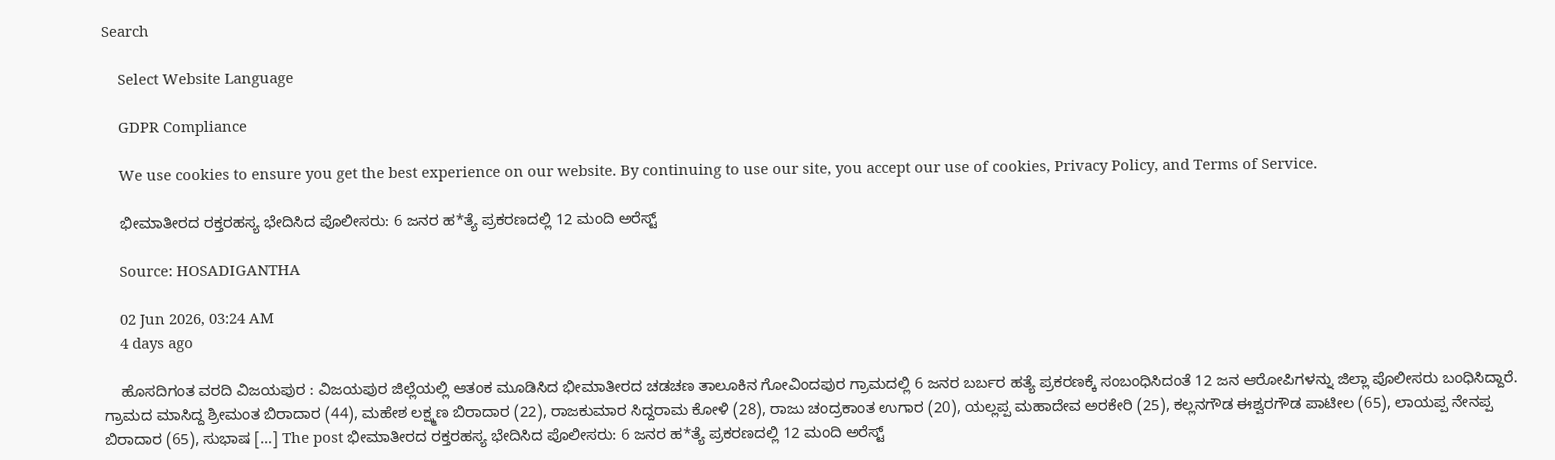Search

    Select Website Language

    GDPR Compliance

    We use cookies to ensure you get the best experience on our website. By continuing to use our site, you accept our use of cookies, Privacy Policy, and Terms of Service.

    ಭೀಮಾತೀರದ ರಕ್ತರಹಸ್ಯ ಭೇದಿಸಿದ ಪೊಲೀಸರು: 6 ಜನರ ಹ*ತ್ಯೆ ಪ್ರಕರಣದಲ್ಲಿ 12 ಮಂದಿ ಅರೆಸ್ಟ್

    Source: HOSADIGANTHA

    02 Jun 2026, 03:24 AM
    4 days ago

    ಹೊಸದಿಗಂತ ವರದಿ ವಿಜಯಪುರ : ವಿಜಯಪುರ ಜಿಲ್ಲೆಯಲ್ಲಿ ಆತಂಕ ಮೂಡಿಸಿದ ಭೀಮಾತೀರದ ಚಡಚಣ ತಾಲೂಕಿನ ಗೋವಿಂದಪುರ ಗ್ರಾಮದಲ್ಲಿ 6 ಜನರ ಬರ್ಬರ ಹತ್ಯೆ ಪ್ರಕರಣಕ್ಕೆ ಸಂಬಂಧಿಸಿದಂತೆ 12 ಜನ ಆರೋಪಿಗಳನ್ನು ಜಿಲ್ಲಾ ಪೊಲೀಸರು ಬಂಧಿಸಿದ್ದಾರೆ. ಗ್ರಾಮದ ಮಾಸಿದ್ದ ಶ್ರೀಮಂತ ಬಿರಾದಾರ (44), ಮಹೇಶ ಲಕ್ಷ್ಮಣ ಬಿರಾದಾರ (22), ರಾಜಕುಮಾರ ಸಿದ್ದರಾಮ ಕೋಳಿ (28), ರಾಜು ಚಂದ್ರಕಾಂತ ಉಗಾರ (20), ಯಲ್ಲಪ್ಪ ಮಹಾದೇವ ಅರಕೇರಿ (25), ಕಲ್ಲನಗೌಡ ಈಶ್ವರಗೌಡ ಪಾಟೀಲ (65), ಲಾಯಪ್ಪ ನೇನಪ್ಪ ಬಿರಾದಾರ (65), ಸುಭಾಷ […] The post ಭೀಮಾತೀರದ ರಕ್ತರಹಸ್ಯ ಭೇದಿಸಿದ ಪೊಲೀಸರು: 6 ಜನರ ಹ*ತ್ಯೆ ಪ್ರಕರಣದಲ್ಲಿ 12 ಮಂದಿ ಅರೆಸ್ಟ್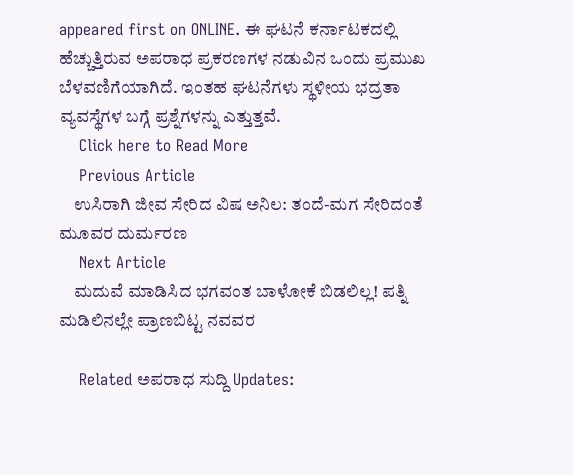appeared first on ONLINE. ಈ ಘಟನೆ ಕರ್ನಾಟಕದಲ್ಲಿ ಹೆಚ್ಚುತ್ತಿರುವ ಅಪರಾಧ ಪ್ರಕರಣಗಳ ನಡುವಿನ ಒಂದು ಪ್ರಮುಖ ಬೆಳವಣಿಗೆಯಾಗಿದೆ. ಇಂತಹ ಘಟನೆಗಳು ಸ್ಥಳೀಯ ಭದ್ರತಾ ವ್ಯವಸ್ಥೆಗಳ ಬಗ್ಗೆ ಪ್ರಶ್ನೆಗಳನ್ನು ಎತ್ತುತ್ತವೆ.
    Click here to Read More
    Previous Article
    ಉಸಿರಾಗಿ ಜೀವ ಸೇರಿದ ವಿಷ ಅನಿಲ: ತಂದೆ-ಮಗ ಸೇರಿದಂತೆ ಮೂವರ ದುರ್ಮರಣ
    Next Article
    ಮದುವೆ ಮಾಡಿಸಿದ ಭಗವಂತ ಬಾಳೋಕೆ ಬಿಡಲಿಲ್ಲ! ಪತ್ನಿ ಮಡಿಲಿನಲ್ಲೇ ಪ್ರಾಣಬಿಟ್ಟ ನವವರ

    Related ಅಪರಾಧ ಸುದ್ದಿ Updates: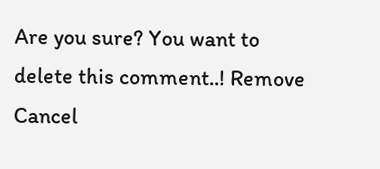Are you sure? You want to delete this comment..! Remove Cancel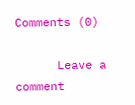Comments (0)

      Leave a comment